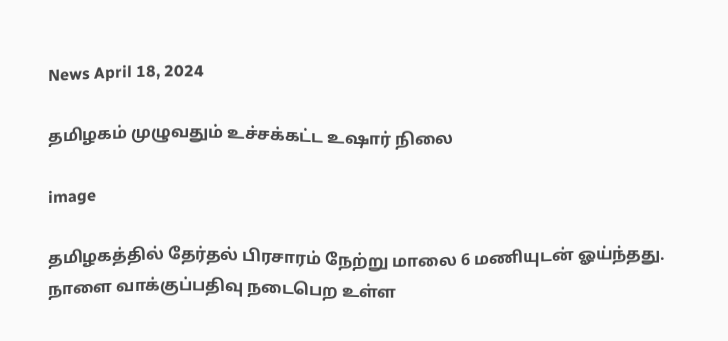News April 18, 2024

தமிழகம் முழுவதும் உச்சக்கட்ட உஷார் நிலை

image

தமிழகத்தில் தேர்தல் பிரசாரம் நேற்று மாலை 6 மணியுடன் ஓய்ந்தது. நாளை வாக்குப்பதிவு நடைபெற உள்ள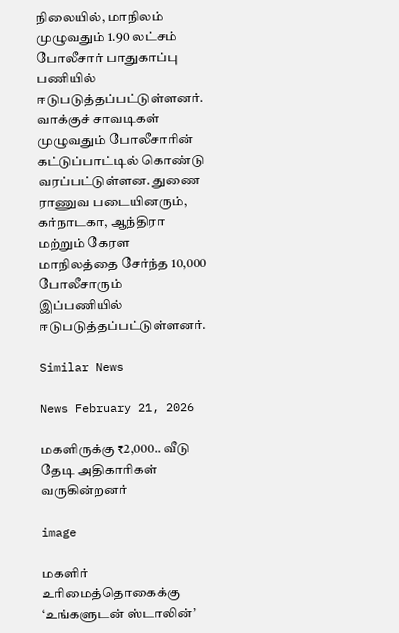நிலையில், மாநிலம் முழுவதும் 1.90 லட்சம் போலீசார் பாதுகாப்பு பணியில் ஈடுபடுத்தப்பட்டுள்ளனர். வாக்குச் சாவடிகள் முழுவதும் போலீசாரின் கட்டுப்பாட்டில் கொண்டு வரப்பட்டுள்ளன. துணை ராணுவ படையினரும், கர்நாடகா, ஆந்திரா மற்றும் கேரள மாநிலத்தை சேர்ந்த 10,000 போலீசாரும் இப்பணியில் ஈடுபடுத்தப்பட்டுள்ளனர்.

Similar News

News February 21, 2026

மகளிருக்கு ₹2,000.. வீடு தேடி அதிகாரிகள் வருகின்றனர்

image

மகளிர் உரிமைத்தொகைக்கு ‘உங்களுடன் ஸ்டாலின்’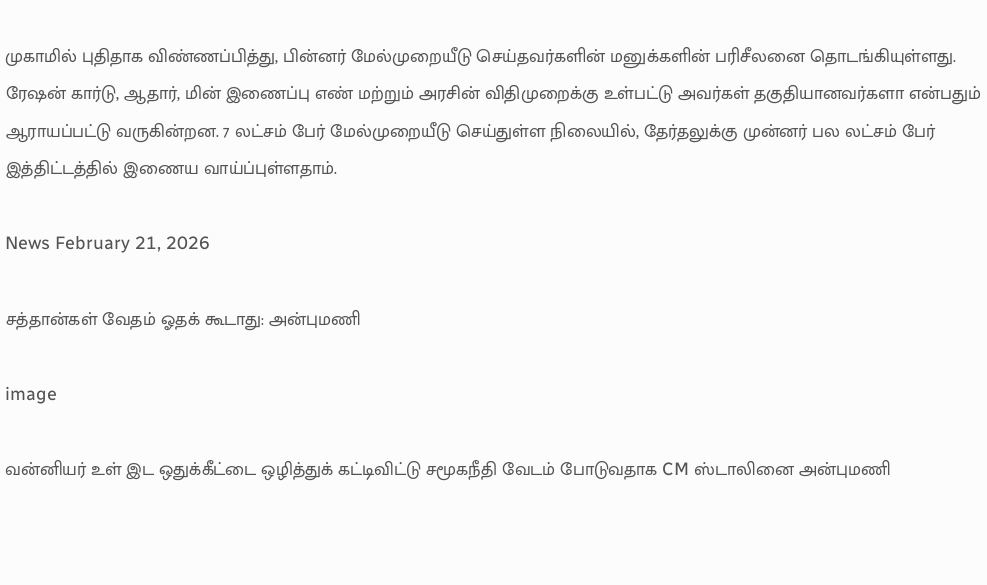முகாமில் புதிதாக விண்ணப்பித்து, பின்னர் மேல்முறையீடு செய்தவர்களின் மனுக்களின் பரிசீலனை தொடங்கியுள்ளது. ரேஷன் கார்டு, ஆதார், மின் இணைப்பு எண் மற்றும் அரசின் விதிமுறைக்கு உள்பட்டு அவர்கள் தகுதியானவர்களா என்பதும் ஆராயப்பட்டு வருகின்றன. 7 லட்சம் பேர் மேல்முறையீடு செய்துள்ள நிலையில், தேர்தலுக்கு முன்னர் பல லட்சம் பேர் இத்திட்டத்தில் இணைய வாய்ப்புள்ளதாம்.

News February 21, 2026

சத்தான்கள் வேதம் ஓதக் கூடாது: அன்புமணி

image

வன்னியர் உள் இட ஒதுக்கீட்டை ஒழித்துக் கட்டிவிட்டு சமூகநீதி வேடம் போடுவதாக CM ஸ்டாலினை அன்புமணி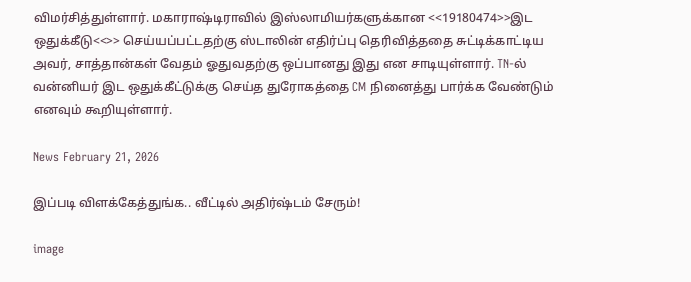விமர்சித்துள்ளார். மகாராஷ்டிராவில் இஸ்லாமியர்களுக்கான <<19180474>>இட ஒதுக்கீடு<<>> செய்யப்பட்டதற்கு ஸ்டாலின் எதிர்ப்பு தெரிவித்ததை சுட்டிக்காட்டிய அவர், சாத்தான்கள் வேதம் ஓதுவதற்கு ஒப்பானது இது என சாடியுள்ளார். TN-ல் வன்னியர் இட ஒதுக்கீட்டுக்கு செய்த துரோகத்தை CM நினைத்து பார்க்க வேண்டும் எனவும் கூறியுள்ளார்.

News February 21, 2026

இப்படி விளக்கேத்துங்க.. வீட்டில் அதிர்ஷ்டம் சேரும்!

image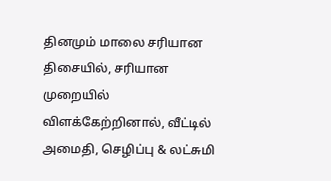தினமும் மாலை சரியான திசையில், சரியான முறையில் விளக்கேற்றினால், வீட்டில் அமைதி, செழிப்பு & லட்சுமி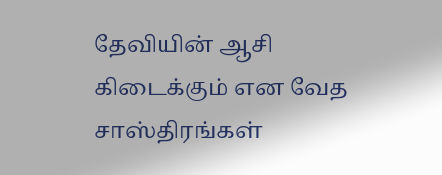தேவியின் ஆசி கிடைக்கும் என வேத சாஸ்திரங்கள்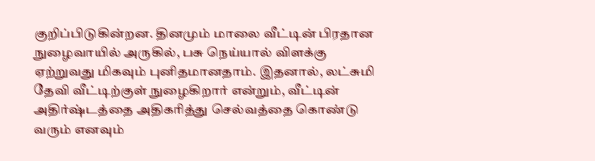குறிப்பிடுகின்றன. தினமும் மாலை வீட்டின் பிரதான நுழைவாயில் அருகில், பசு நெய்யால் விளக்கு ஏற்றுவது மிகவும் புனிதமானதாம். இதனால், லட்சுமி தேவி வீட்டிற்குள் நுழைகிறார் என்றும், வீட்டின் அதிர்ஷ்டத்தை அதிகரித்து செல்வத்தை கொண்டு வரும் எனவும்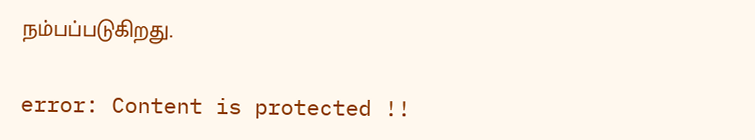நம்பப்படுகிறது.

error: Content is protected !!